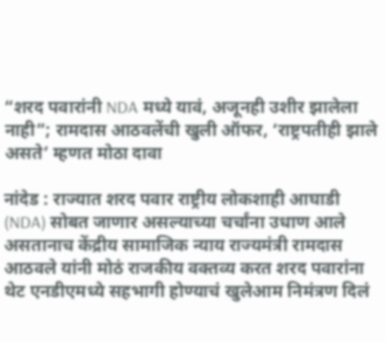“शरद पवारांनी NDA मध्ये यावं, अजूनही उशीर झालेला नाही”; रामदास आठवलेंची खुली ऑफर, ‘राष्ट्रपतीही झाले असते’ म्हणत मोठा दावा

नांदेड : राज्यात शरद पवार राष्ट्रीय लोकशाही आघाडी (NDA) सोबत जाणार असल्याच्या चर्चांना उधाण आले असतानाच केंद्रीय सामाजिक न्याय राज्यमंत्री रामदास आठवले यांनी मोठं राजकीय वक्तव्य करत शरद पवारांना थेट एनडीएमध्ये सहभागी होण्याचं खुलेआम निमंत्रण दिलं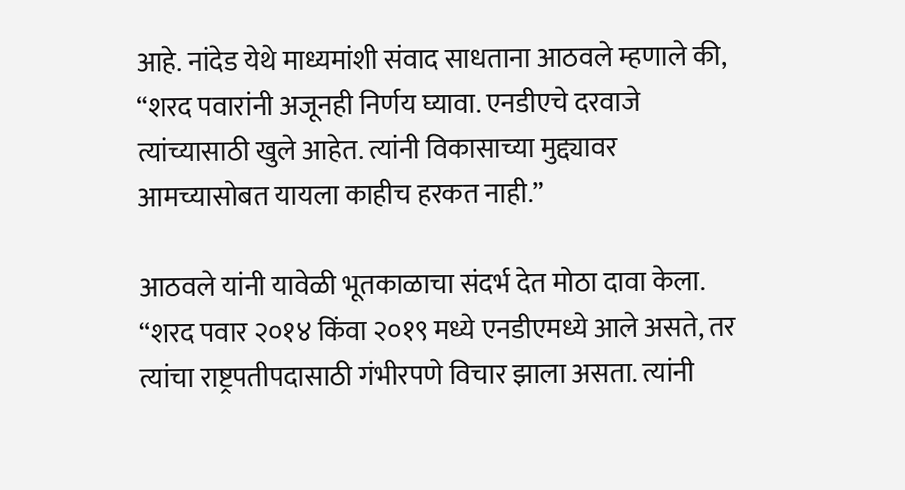आहे. नांदेड येथे माध्यमांशी संवाद साधताना आठवले म्हणाले की, “शरद पवारांनी अजूनही निर्णय घ्यावा. एनडीएचे दरवाजे त्यांच्यासाठी खुले आहेत. त्यांनी विकासाच्या मुद्द्यावर आमच्यासोबत यायला काहीच हरकत नाही.”

आठवले यांनी यावेळी भूतकाळाचा संदर्भ देत मोठा दावा केला. “शरद पवार २०१४ किंवा २०१९ मध्ये एनडीएमध्ये आले असते, तर त्यांचा राष्ट्रपतीपदासाठी गंभीरपणे विचार झाला असता. त्यांनी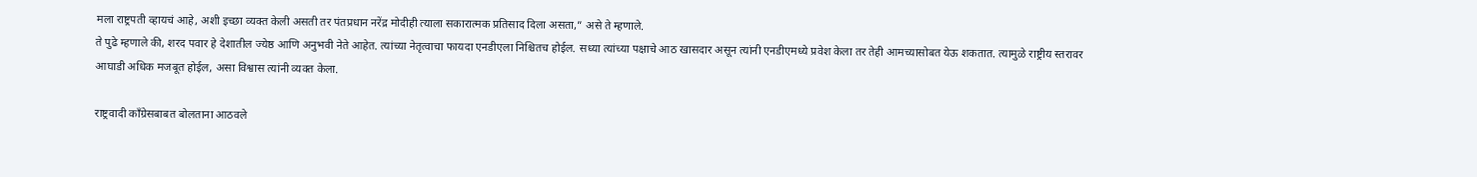मला राष्ट्रपती व्हायचं आहे, अशी इच्छा व्यक्त केली असती तर पंतप्रधान नरेंद्र मोदीही त्याला सकारात्मक प्रतिसाद दिला असता,” असे ते म्हणाले.
ते पुढे म्हणाले की, शरद पवार हे देशातील ज्येष्ठ आणि अनुभवी नेते आहेत. त्यांच्या नेतृत्वाचा फायदा एनडीएला निश्चितच होईल. सध्या त्यांच्या पक्षाचे आठ खासदार असून त्यांनी एनडीएमध्ये प्रवेश केला तर तेही आमच्यासोबत येऊ शकतात. त्यामुळे राष्ट्रीय स्तरावर आघाडी अधिक मजबूत होईल, असा विश्वास त्यांनी व्यक्त केला.

राष्ट्रवादी काँग्रेसबाबत बोलताना आठवले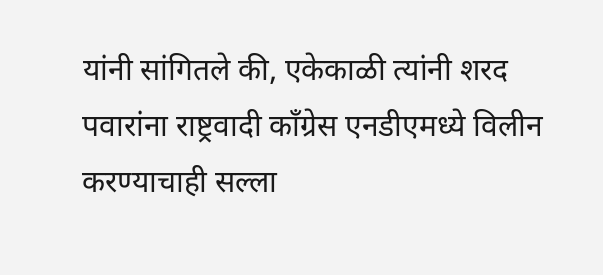यांनी सांगितले की, एकेकाळी त्यांनी शरद पवारांना राष्ट्रवादी काँग्रेस एनडीएमध्ये विलीन करण्याचाही सल्ला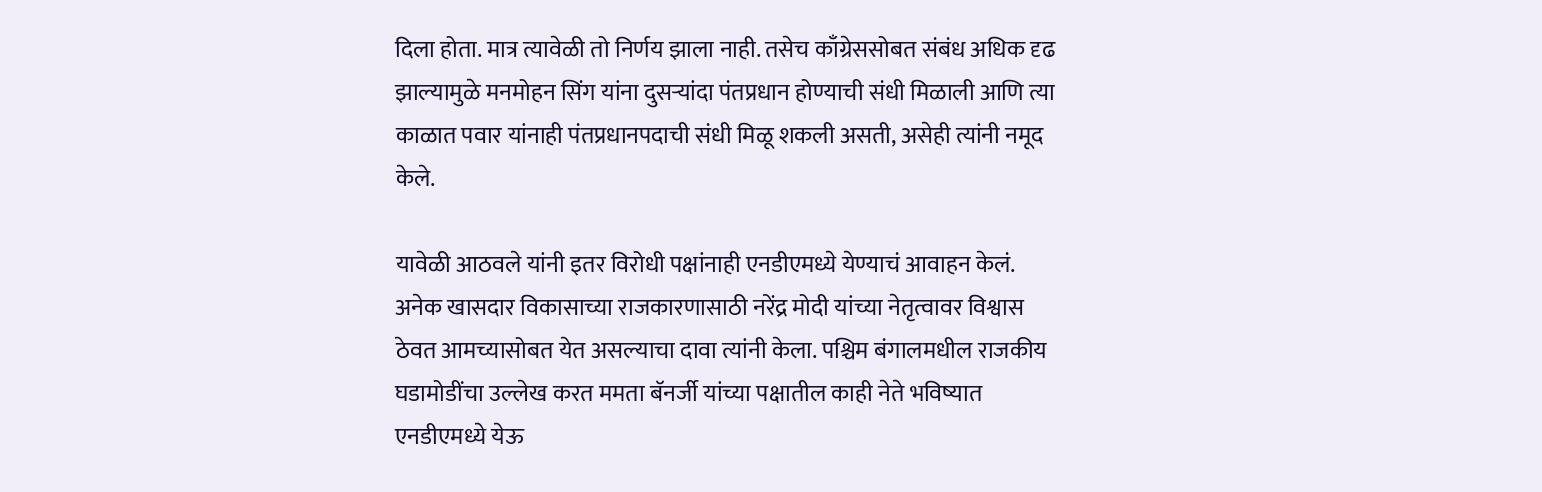दिला होता. मात्र त्यावेळी तो निर्णय झाला नाही. तसेच काँग्रेससोबत संबंध अधिक दृढ झाल्यामुळे मनमोहन सिंग यांना दुसऱ्यांदा पंतप्रधान होण्याची संधी मिळाली आणि त्या काळात पवार यांनाही पंतप्रधानपदाची संधी मिळू शकली असती, असेही त्यांनी नमूद केले.

यावेळी आठवले यांनी इतर विरोधी पक्षांनाही एनडीएमध्ये येण्याचं आवाहन केलं. अनेक खासदार विकासाच्या राजकारणासाठी नरेंद्र मोदी यांच्या नेतृत्वावर विश्वास ठेवत आमच्यासोबत येत असल्याचा दावा त्यांनी केला. पश्चिम बंगालमधील राजकीय घडामोडींचा उल्लेख करत ममता बॅनर्जी यांच्या पक्षातील काही नेते भविष्यात एनडीएमध्ये येऊ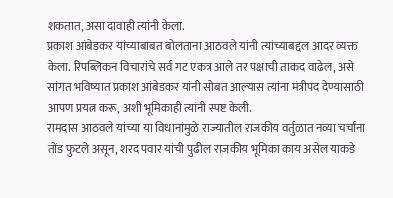शकतात, असा दावाही त्यांनी केला.
प्रकाश आंबेडकर यांच्याबाबत बोलताना आठवले यांनी त्यांच्याबद्दल आदर व्यक्त केला. रिपब्लिकन विचारांचे सर्व गट एकत्र आले तर पक्षाची ताकद वाढेल, असे सांगत भविष्यात प्रकाश आंबेडकर यांनी सोबत आल्यास त्यांना मंत्रीपद देण्यासाठी आपण प्रयत्न करू, अशी भूमिकाही त्यांनी स्पष्ट केली.
रामदास आठवले यांच्या या विधानांमुळे राज्यातील राजकीय वर्तुळात नव्या चर्चांना तोंड फुटले असून, शरद पवार यांची पुढील राजकीय भूमिका काय असेल याकडे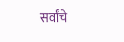सर्वांचे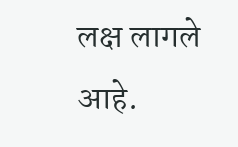लक्ष लागले आहे.